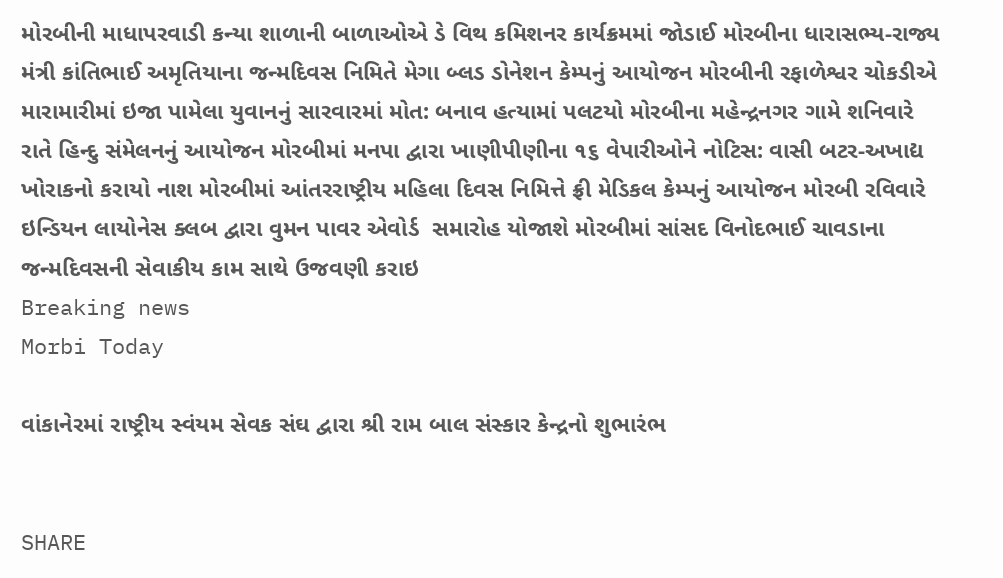મોરબીની માધાપરવાડી કન્યા શાળાની બાળાઓએ ડે વિથ કમિશનર કાર્યક્રમમાં જોડાઈ મોરબીના ધારાસભ્ય-રાજ્ય મંત્રી કાંતિભાઈ અમૃતિયાના જન્મદિવસ નિમિતે મેગા બ્લડ ડોનેશન કેમ્પનું આયોજન મોરબીની રફાળેશ્વર ચોકડીએ મારામારીમાં ઇજા પામેલા યુવાનનું સારવારમાં મોત: બનાવ હત્યામાં પલટયો મોરબીના મહેન્દ્રનગર ગામે શનિવારે રાતે હિન્દુ સંમેલનનું આયોજન મોરબીમાં મનપા દ્વારા ખાણીપીણીના ૧૬ વેપારીઓને નોટિસ: વાસી બટર-અખાદ્ય ખોરાકનો કરાયો નાશ મોરબીમાં આંતરરાષ્ટ્રીય મહિલા દિવસ નિમિત્તે ફ્રી મેડિકલ કેમ્પનું આયોજન મોરબી રવિવારે ઇન્ડિયન લાયોનેસ ક્લબ દ્વારા વુમન પાવર એવોર્ડ  સમારોહ યોજાશે મોરબીમાં સાંસદ વિનોદભાઈ ચાવડાના જન્મદિવસની સેવાકીય કામ સાથે ઉજવણી કરાઇ
Breaking news
Morbi Today

વાંકાનેરમાં રાષ્ટ્રીય સ્વંયમ સેવક સંઘ દ્વારા શ્રી રામ બાલ સંસ્કાર કેન્દ્રનો શુભારંભ


SHARE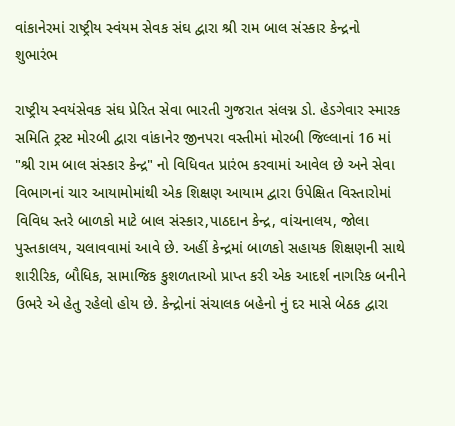વાંકાનેરમાં રાષ્ટ્રીય સ્વંયમ સેવક સંઘ દ્વારા શ્રી રામ બાલ સંસ્કાર કેન્દ્રનો શુભારંભ

રાષ્ટ્રીય સ્વયંસેવક સંઘ પ્રેરિત સેવા ભારતી ગુજરાત સંલગ્ન ડો. હેડગેવાર સ્મારક સમિતિ ટ્રસ્ટ મોરબી દ્વારા વાંકાનેર જીનપરા વસ્તીમાં મોરબી જિલ્લાનાં 16 માં "શ્રી રામ બાલ સંસ્કાર કેન્દ્ર" નો વિધિવત પ્રારંભ કરવામાં આવેલ છે અને સેવા વિભાગનાં ચાર આયામોમાંથી એક શિક્ષણ આયામ દ્વારા ઉપેક્ષિત વિસ્તારોમાં વિવિધ સ્તરે બાળકો માટે બાલ સંસ્કાર,પાઠદાન કેન્દ્ર, વાંચનાલય, જોલા પુસ્તકાલય, ચલાવવામાં આવે છે. અહીં કેન્દ્રમાં બાળકો સહાયક શિક્ષણની સાથે શારીરિક, બૌધિક, સામાજિક કુશળતાઓ પ્રાપ્ત કરી એક આદર્શ નાગરિક બનીને ઉભરે એ હેતુ રહેલો હોય છે. કેન્દ્રોનાં સંચાલક બહેનો નું દર માસે બેઠક દ્વારા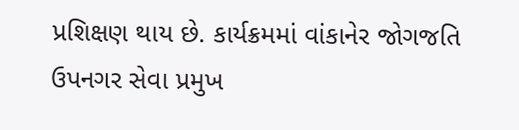પ્રશિક્ષણ થાય છે. કાર્યક્રમમાં વાંકાનેર જોગજતિ ઉપનગર સેવા પ્રમુખ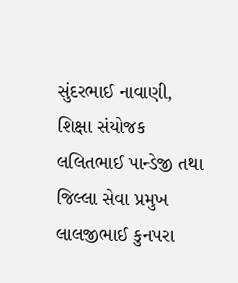સુંદરભાઈ નાવાણી, શિક્ષા સંયોજક  લલિતભાઈ પાન્ડેજી તથા જિલ્લા સેવા પ્રમુખ  લાલજીભાઈ કુનપરા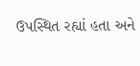ઉપસ્થિત રહ્યાં હતા અને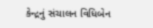કેન્દ્રનું સંચાલન વિધિબેન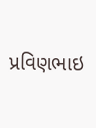પ્રવિણભાઇ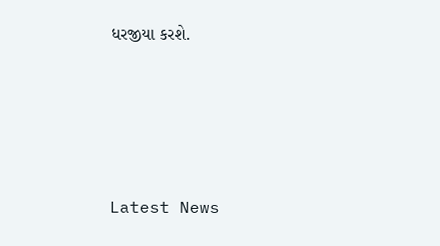ધરજીયા કરશે.






Latest News